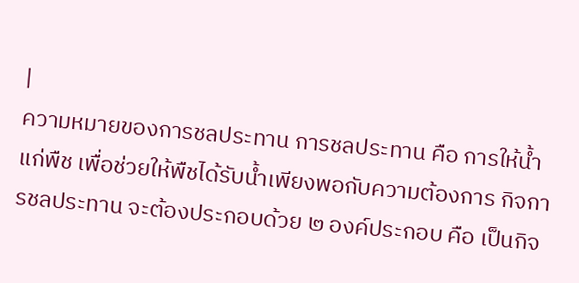|
ความหมายของการชลประทาน การชลประทาน คือ การให้น้ำแก่พืช เพื่อช่วยให้พืชได้รับน้ำเพียงพอกับความต้องการ กิจการชลประทาน จะต้องประกอบด้วย ๒ องค์ประกอบ คือ เป็นกิจ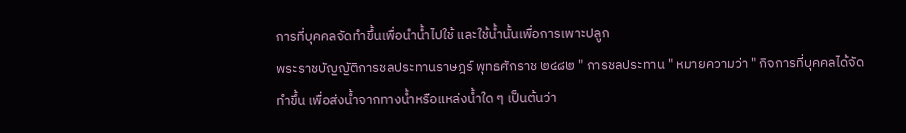การที่บุคคลจัดทำขึ้นเพื่อนำน้ำไปใช้ และใช้น้ำนั้นเพื่อการเพาะปลูก
พระราชบัญญัติการชลประทานราษฎร์ พุทธศักราช ๒๔๘๒ " การชลประทาน " หมายความว่า " กิจการที่บุคคลได้จัดทำขึ้น เพื่อส่งน้ำจากทางน้ำหรือแหล่งน้ำใด ๆ เป็นต้นว่า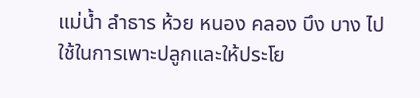แม่น้ำ ลำธาร ห้วย หนอง คลอง บึง บาง ไปใช้ในการเพาะปลูกและให้ประโย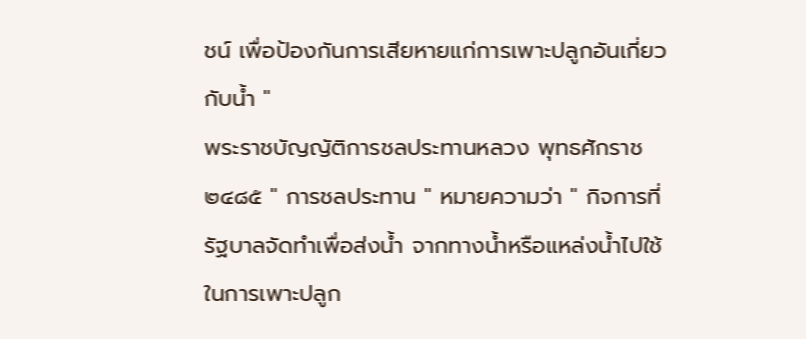ชน์ เพื่อป้องกันการเสียหายแก่การเพาะปลูกอันเกี่ยวกับน้ำ "
พระราชบัญญัติการชลประทานหลวง พุทธศักราช ๒๔๘๕ " การชลประทาน " หมายความว่า " กิจการที่รัฐบาลจัดทำเพื่อส่งน้ำ จากทางน้ำหรือแหล่งน้ำไปใช้ ในการเพาะปลูก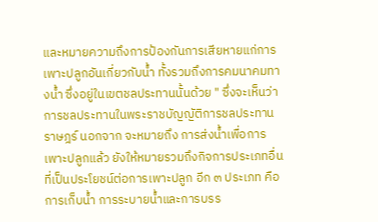และหมายความถึงการป้องกันการเสียหายแก่การเพาะปลูกอันเกี่ยวกับน้ำ ทั้งรวมถึงการคมนาคมทางน้ำ ซึ่งอยู่ในเขตชลประทานนั้นด้วย " ซึ่งจะเห็นว่า การชลประทานในพระราชบัญญัติการชลประทานราษฎร์ นอกจาก จะหมายถึง การส่งน้ำเพื่อการเพาะปลูกแล้ว ยังให้หมายรวมถึงกิจการประเภทอื่น ที่เป็นประโยชน์ต่อการเพาะปลูก อีก ๓ ประเภท คือ การเก็บน้ำ การระบายน้ำและการบรร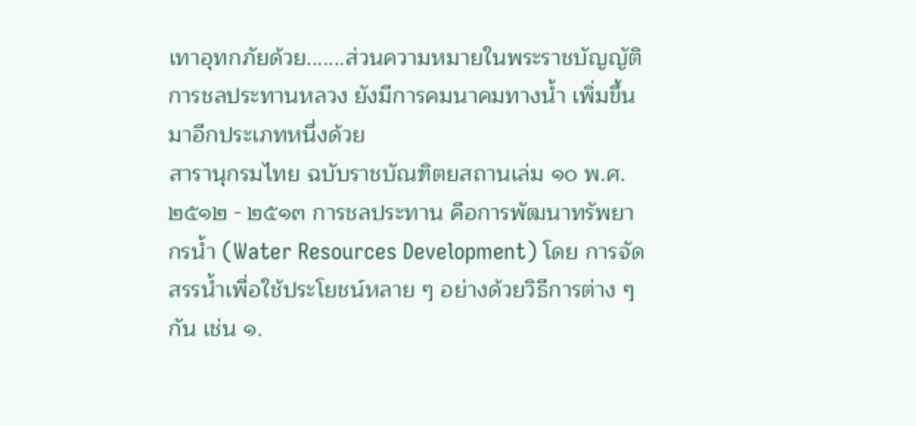เทาอุทกภัยด้วย.......ส่วนความหมายในพระราชบัญญัติการชลประทานหลวง ยังมีการคมนาคมทางน้ำ เพิ่มขึ้นมาอีกประเภทหนึ่งด้วย
สารานุกรมไทย ฉบับราชบัณฑิตยสถานเล่ม ๑๐ พ.ศ. ๒๕๑๒ - ๒๕๑๓ การชลประทาน คือการพัฒนาทรัพยากรน้ำ (Water Resources Development) โดย การจัดสรรน้ำเพื่อใช้ประโยชน์หลาย ๆ อย่างด้วยวิธีการต่าง ๆ กัน เช่น ๑.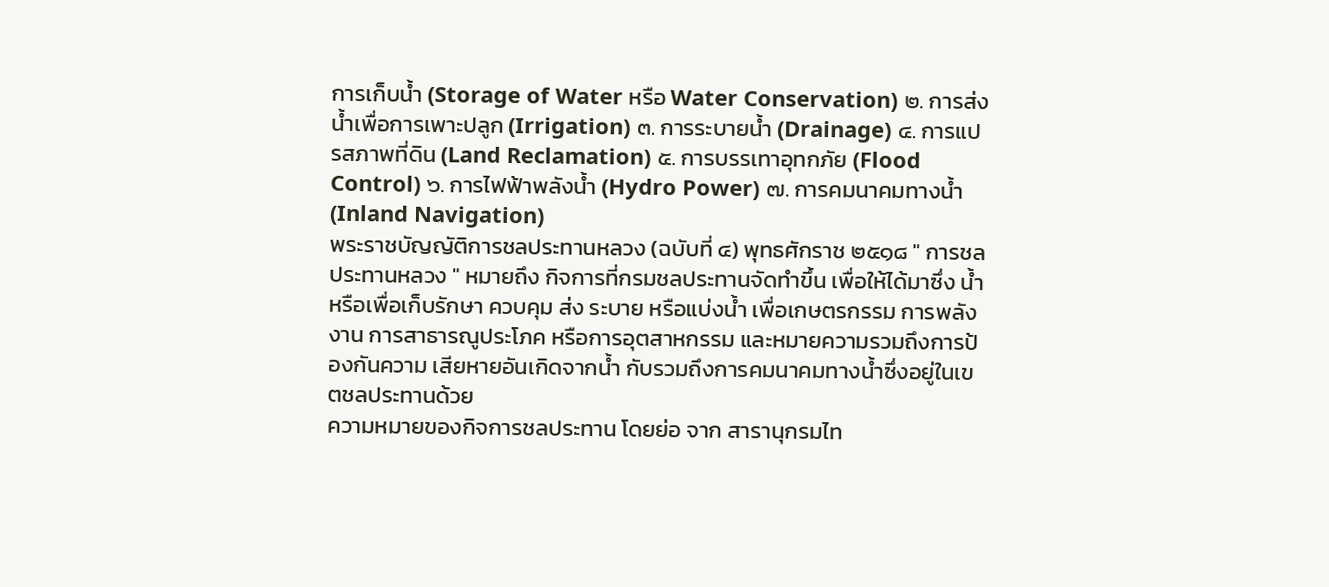การเก็บน้ำ (Storage of Water หรือ Water Conservation) ๒. การส่งน้ำเพื่อการเพาะปลูก (Irrigation) ๓. การระบายน้ำ (Drainage) ๔. การแปรสภาพที่ดิน (Land Reclamation) ๕. การบรรเทาอุทกภัย (Flood Control) ๖. การไฟฟ้าพลังน้ำ (Hydro Power) ๗. การคมนาคมทางน้ำ (Inland Navigation)
พระราชบัญญัติการชลประทานหลวง (ฉบับที่ ๔) พุทธศักราช ๒๕๑๘ " การชลประทานหลวง " หมายถึง กิจการที่กรมชลประทานจัดทำขึ้น เพื่อให้ได้มาซึ่ง น้ำ หรือเพื่อเก็บรักษา ควบคุม ส่ง ระบาย หรือแบ่งน้ำ เพื่อเกษตรกรรม การพลังงาน การสาธารณูประโภค หรือการอุตสาหกรรม และหมายความรวมถึงการป้องกันความ เสียหายอันเกิดจากน้ำ กับรวมถึงการคมนาคมทางน้ำซึ่งอยู่ในเขตชลประทานด้วย
ความหมายของกิจการชลประทาน โดยย่อ จาก สารานุกรมไท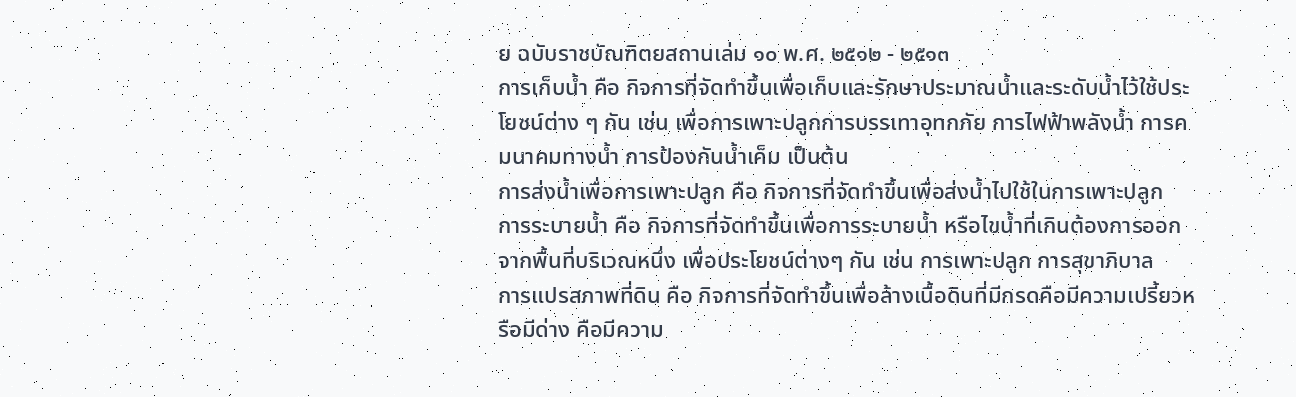ย ฉบับราชบัณฑิตยสถานเล่ม ๑๐ พ.ศ. ๒๕๑๒ - ๒๕๑๓
การเก็บน้ำ คือ กิจการที่จัดทำขึ้นเพื่อเก็บและรักษาประมาณน้ำและระดับน้ำไว้ใช้ประโยชน์ต่าง ๆ กัน เช่น เพื่อการเพาะปลูกการบรรเทาอุทกภัย การไฟฟ้าพลังน้ำ การคมนาคมทางน้ำ การป้องกันน้ำเค็ม เป็นต้น
การส่งน้ำเพื่อการเพาะปลูก คือ กิจการที่จัดทำขึ้นเพื่อส่งน้ำไปใช้ในการเพาะปลูก
การระบายน้ำ คือ กิจการที่จัดทำขึ้นเพื่อการระบายน้ำ หรือไขน้ำที่เกินต้องการออกจากพื้นที่บริเวณหนึ่ง เพื่อประโยชน์ต่างๆ กัน เช่น การเพาะปลูก การสุขาภิบาล
การแปรสภาพที่ดิน คือ กิจการที่จัดทำขึ้นเพื่อล้างเนื้อดินที่มีกรดคือมีความเปรี้ยวหรือมีด่าง คือมีความ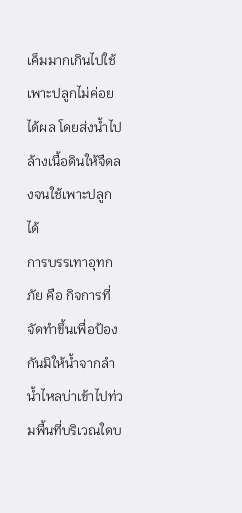เค็มมากเกินไปใช้เพาะปลูกไม่ค่อยได้ผล โดยส่งน้ำไปล้างเนื้อดินให้จืดลงจนใช้เพาะปลูกได้
การบรรเทาอุทกภัย คือ กิจการที่จัดทำขึ้นเพื่อป้องกันมิให้น้ำจากลำน้ำไหลบ่าเข้าไปท่วมพื้นที่บริเวณใดบ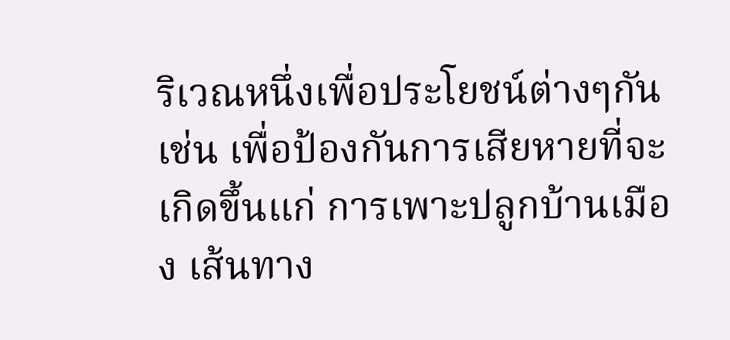ริเวณหนึ่งเพื่อประโยชน์ต่างๆกัน เช่น เพื่อป้องกันการเสียหายที่จะเกิดขึ้นแก่ การเพาะปลูกบ้านเมือง เส้นทาง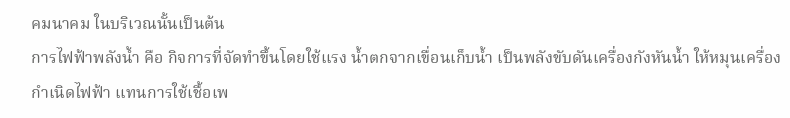คมนาคม ในบริเวณนั้นเป็นต้น
การไฟฟ้าพลังน้ำ คือ กิจการที่จัดทำขึ้นโดยใช้แรง น้ำตกจากเขื่อนเก็บน้ำ เป็นพลังขับดันเครื่องกังหันน้ำ ให้หมุนเครื่องกำเนิดไฟฟ้า แทนการใช้เชื้อเพ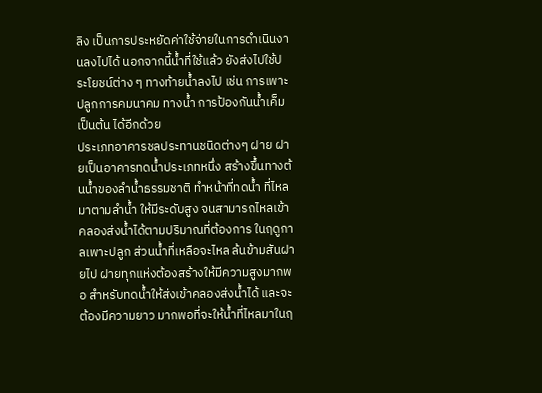ลิง เป็นการประหยัดค่าใช้จ่ายในการดำเนินงานลงไปได้ นอกจากนี้น้ำที่ใช้แล้ว ยังส่งไปใช้ประโยชน์ต่าง ๆ ทางท้ายน้ำลงไป เช่น การเพาะปลูกการคมนาคม ทางน้ำ การป้องกันน้ำเค็ม เป็นต้น ได้อีกด้วย
ประเภทอาคารชลประทานชนิดต่างๆ ฝาย ฝายเป็นอาคารทดน้ำประเภทหนึ่ง สร้างขึ้นทางต้นน้ำของลำน้ำธรรมชาติ ทำหน้าที่ทดน้ำ ที่ไหลมาตามลำน้ำ ให้มีระดับสูง จนสามารถไหลเข้าคลองส่งน้ำได้ตามปริมาณที่ต้องการ ในฤดูกาลเพาะปลูก ส่วนน้ำที่เหลือจะไหล ล้นข้ามสันฝายไป ฝายทุกแห่งต้องสร้างให้มีความสูงมากพอ สำหรับทดน้ำให้ส่งเข้าคลองส่งน้ำได้ และจะต้องมีความยาว มากพอที่จะให้น้ำที่ไหลมาในฤ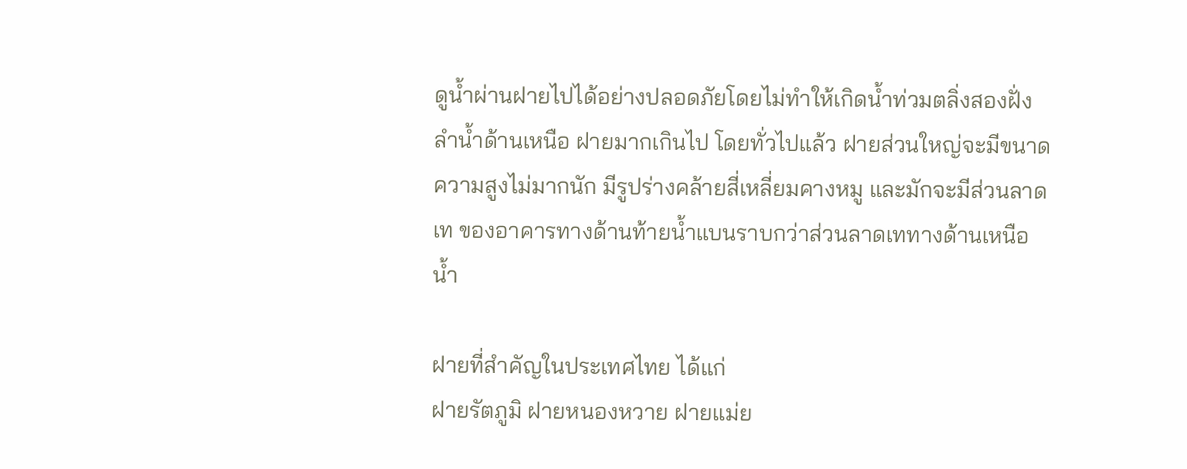ดูน้ำผ่านฝายไปได้อย่างปลอดภัยโดยไม่ทำให้เกิดน้ำท่วมตลิ่งสองฝั่งลำน้ำด้านเหนือ ฝายมากเกินไป โดยทั่วไปแล้ว ฝายส่วนใหญ่จะมีขนาดความสูงไม่มากนัก มีรูปร่างคล้ายสี่เหลี่ยมคางหมู และมักจะมีส่วนลาดเท ของอาคารทางด้านท้ายน้ำแบนราบกว่าส่วนลาดเททางด้านเหนือน้ำ

ฝายที่สำคัญในประเทศไทย ได้แก่
ฝายรัตภูมิ ฝายหนองหวาย ฝายแม่ย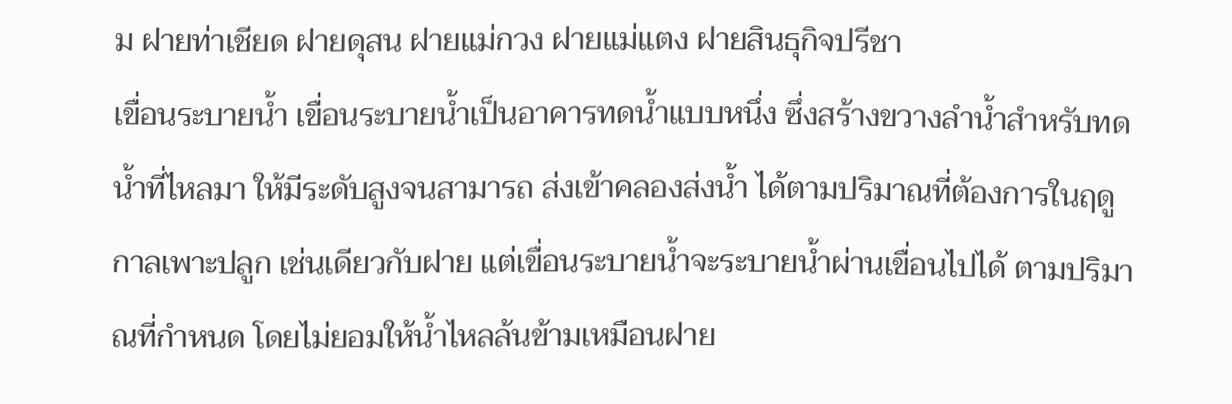ม ฝายท่าเชียด ฝายดุสน ฝายแม่กวง ฝายแม่แตง ฝายสินธุกิจปรีชา
เขื่อนระบายน้ำ เขื่อนระบายน้ำเป็นอาคารทดน้ำแบบหนึ่ง ซึ่งสร้างขวางลำน้ำสำหรับทดน้ำที่ไหลมา ให้มีระดับสูงจนสามารถ ส่งเข้าคลองส่งน้ำ ได้ตามปริมาณที่ต้องการในฤดูกาลเพาะปลูก เช่นเดียวกับฝาย แต่เขื่อนระบายน้ำจะระบายน้ำผ่านเขื่อนไปได้ ตามปริมาณที่กำหนด โดยไม่ยอมให้น้ำไหลล้นข้ามเหมือนฝาย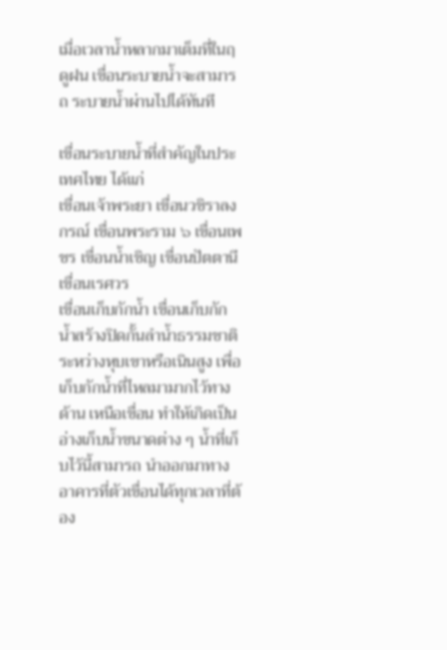เมื่อเวลาน้ำหลากมาเต็มที่ในฤดูฝน เขื่อนระบายน้ำจะสามารถ ระบายน้ำผ่านไปได้ทันที

เขื่อนระบายน้ำที่สำคัญในประเทศไทย ได้แก่
เขื่อนเจ้าพระยา เขื่อนวชิราลงกรณ์ เขื่อนพระราม ๖ เขื่อนเพชร เขื่อนน้ำเชิญ เขื่อนปัตตานี
เขื่อนเรศวร
เขื่อนเก็บกักน้ำ เขื่อนเก็บกักน้ำสร้างปิดกั้นลำน้ำธรรมชาติ ระหว่างหุบเขาหรือเนินสูง เพื่อเก็บกักน้ำที่ไหลมามากไว้ทางด้าน เหนือเขื่อน ทำให้เกิดเป็นอ่างเก็บน้ำขนาดต่าง ๆ น้ำที่เก็บไว้นี้สามารถ นำออกมาทางอาคารที่ตัวเขื่อนได้ทุกเวลาที่ต้อง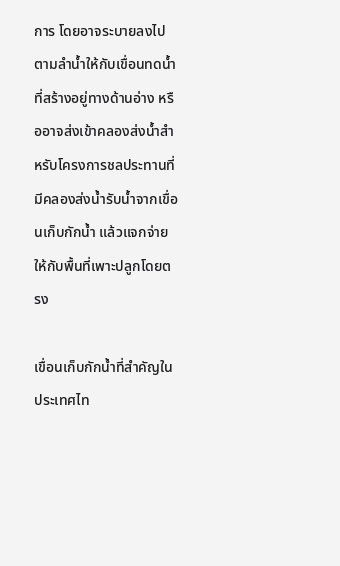การ โดยอาจระบายลงไปตามลำน้ำให้กับเขื่อนทดน้ำที่สร้างอยู่ทางด้านอ่าง หรืออาจส่งเข้าคลองส่งน้ำสำหรับโครงการชลประทานที่มีคลองส่งน้ำรับน้ำจากเขื่อนเก็บกักน้ำ แล้วแจกจ่ายให้กับพื้นที่เพาะปลูกโดยตรง

เขื่อนเก็บกักน้ำที่สำคัญในประเทศไท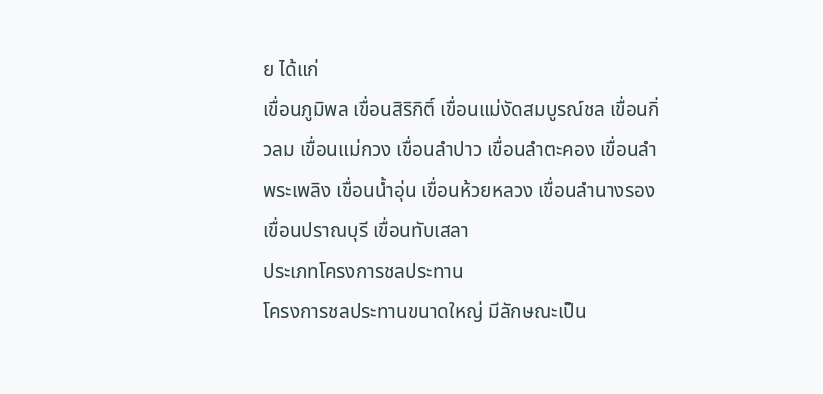ย ได้แก่
เขื่อนภูมิพล เขื่อนสิริกิติ์ เขื่อนแม่งัดสมบูรณ์ชล เขื่อนกิ่วลม เขื่อนแม่กวง เขื่อนลำปาว เขื่อนลำตะคอง เขื่อนลำพระเพลิง เขื่อนน้ำอุ่น เขื่อนห้วยหลวง เขื่อนลำนางรอง เขื่อนปราณบุรี เขื่อนทับเสลา
ประเภทโครงการชลประทาน
โครงการชลประทานขนาดใหญ่ มีลักษณะเป็น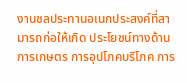งานชลประทานอเนกประสงค์ที่สามารถก่อให้เกิด ประโยชน์ทางด้านการเกษตร การอุปโภคบริโภค การ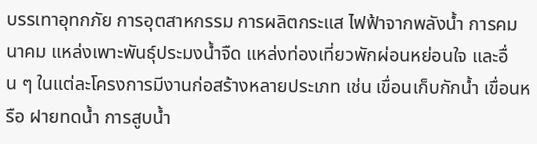บรรเทาอุทกภัย การอุตสาหกรรม การผลิตกระแส ไฟฟ้าจากพลังน้ำ การคมนาคม แหล่งเพาะพันธุ์ประมงน้ำจืด แหล่งท่องเที่ยวพักผ่อนหย่อนใจ และอื่น ๆ ในแต่ละโครงการมีงานก่อสร้างหลายประเภท เช่น เขื่อนเก็บกักน้ำ เขื่อนหรือ ฝายทดน้ำ การสูบน้ำ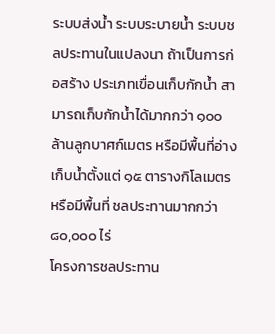ระบบส่งน้ำ ระบบระบายน้ำ ระบบชลประทานในแปลงนา ถ้าเป็นการก่อสร้าง ประเภทเขื่อนเก็บกักน้ำ สามารถเก็บกักน้ำได้มากกว่า ๑๐๐ ล้านลูกบาศก์เมตร หรือมีพื้นที่อ่างเก็บน้ำตั้งแต่ ๑๕ ตารางกิโลเมตร หรือมีพื้นที่ ชลประทานมากกว่า ๘๐,๐๐๐ ไร่
โครงการชลประทาน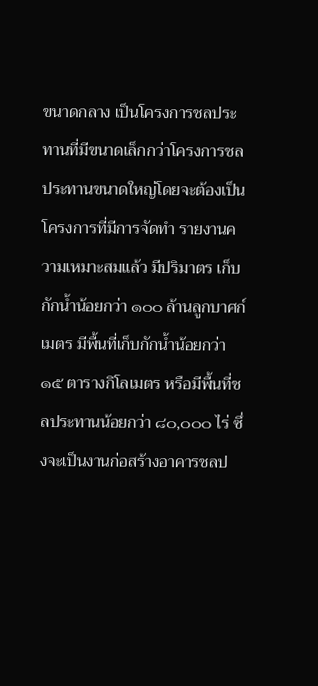ขนาดกลาง เป็นโครงการชลประทานที่มีขนาดเล็กกว่าโครงการชลประทานขนาดใหญ่โดยจะต้องเป็นโครงการที่มีการจัดทำ รายงานความเหมาะสมแล้ว มีปริมาตร เก็บกักน้ำน้อยกว่า ๑๐๐ ล้านลูกบาศก์เมตร มีพื้นที่เก็บกักน้ำน้อยกว่า ๑๕ ตารางกิโลเมตร หรือมีพื้นที่ชลประทานน้อยกว่า ๘๐,๐๐๐ ไร่ ซึ่งจะเป็นงานก่อสร้างอาคารชลป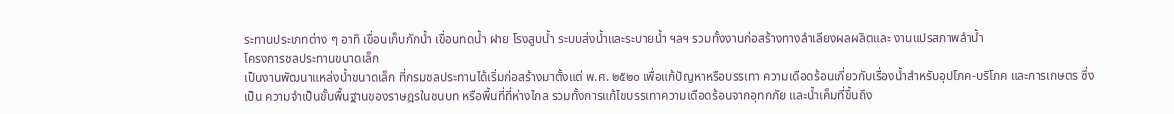ระทานประเภทต่าง ๆ อาทิ เขื่อนเก็บกักน้ำ เขื่อนทดน้ำ ฝาย โรงสูบน้ำ ระบบส่งน้ำและระบายน้ำ ฯลฯ รวมทั้งงานก่อสร้างทางลำเลียงผลผลิตและ งานแปรสภาพลำน้ำ
โครงการชลประทานขนาดเล็ก
เป็นงานพัฒนาแหล่งน้ำขนาดเล็ก ที่กรมชลประทานได้เริ่มก่อสร้างมาตั้งแต่ พ.ศ. ๒๕๒๐ เพื่อแก้ปัญหาหรือบรรเทา ความเดือดร้อนเกี่ยวกับเรื่องน้ำสำหรับอุปโภค-บริโภค และการเกษตร ซึ่งเป็น ความจำเป็นขั้นพื้นฐานของราษฎรในชนบท หรือพื้นที่ที่ห่างไกล รวมทั้งการแก้ไขบรรเทาความเดือดร้อนจากอุทกภัย และน้ำเค็มที่ขึ้นถึง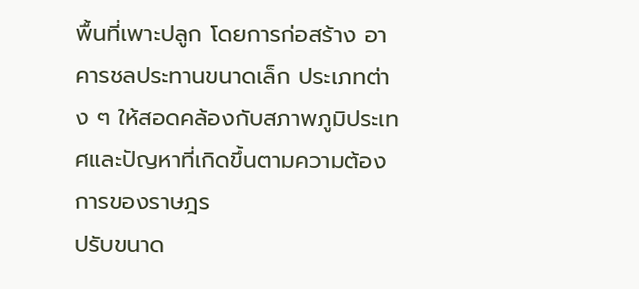พื้นที่เพาะปลูก โดยการก่อสร้าง อาคารชลประทานขนาดเล็ก ประเภทต่าง ๆ ให้สอดคล้องกับสภาพภูมิประเทศและปัญหาที่เกิดขึ้นตามความต้องการของราษฎร
ปรับขนาด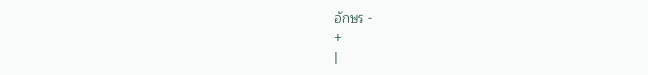อักษร -
+
|